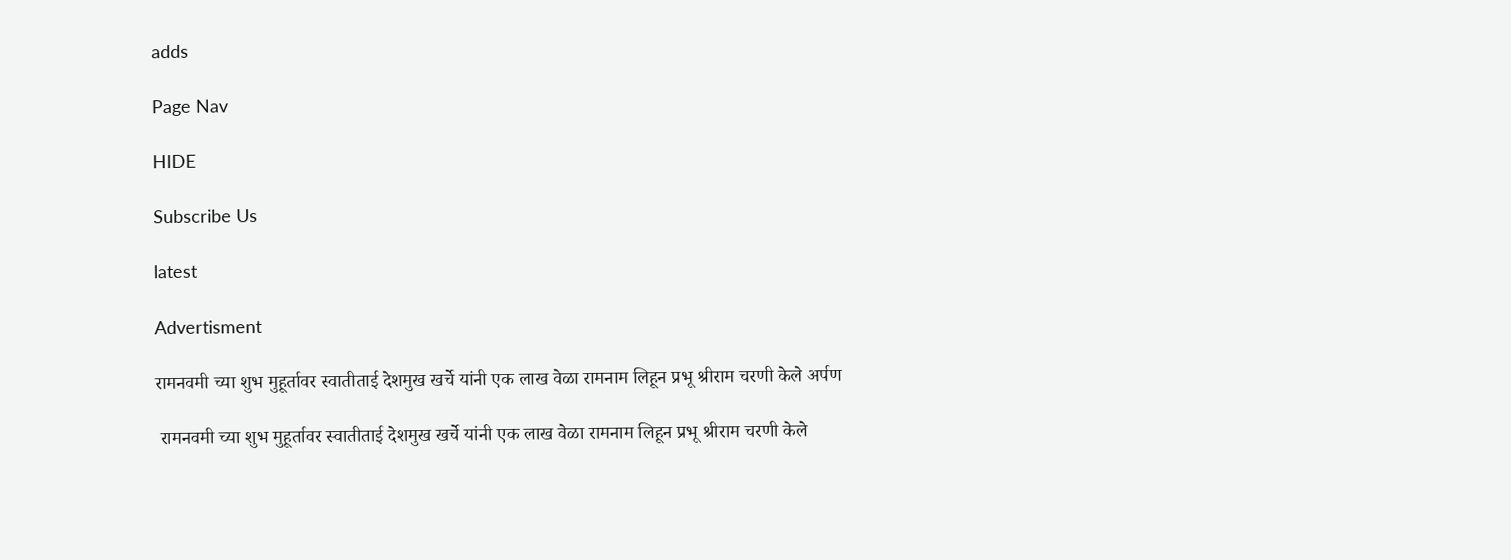adds

Page Nav

HIDE

Subscribe Us

latest

Advertisment

रामनवमी च्या शुभ मुहूर्तावर स्वातीताई देशमुख खर्चे यांनी एक लाख वेळा रामनाम लिहून प्रभू श्रीराम चरणी केले अर्पण

 रामनवमी च्या शुभ मुहूर्तावर स्वातीताई देशमुख खर्चे यांनी एक लाख वेळा रामनाम लिहून प्रभू श्रीराम चरणी केले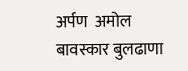अर्पण  अमोल बावस्कार बुलढाणा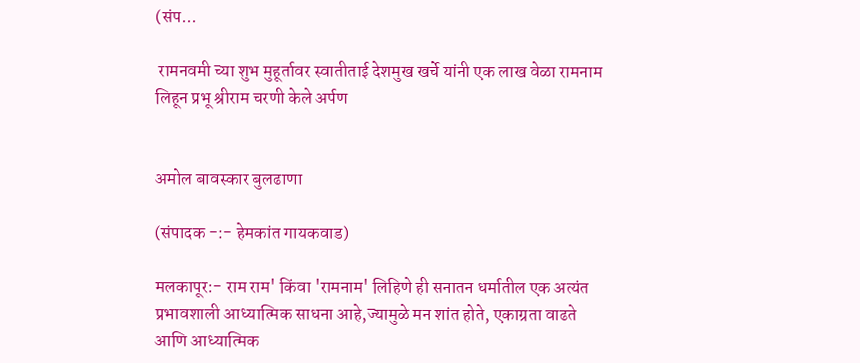(संप...

 रामनवमी च्या शुभ मुहूर्तावर स्वातीताई देशमुख खर्चे यांनी एक लाख वेळा रामनाम लिहून प्रभू श्रीराम चरणी केले अर्पण


अमोल बावस्कार बुलढाणा

(संपादक -:- हेमकांत गायकवाड)

मलकापूर:- राम राम' किंवा 'रामनाम' लिहिणे ही सनातन धर्मातील एक अत्यंत प्रभावशाली आध्यात्मिक साधना आहे,ज्यामुळे मन शांत होते, एकाग्रता वाढते आणि आध्यात्मिक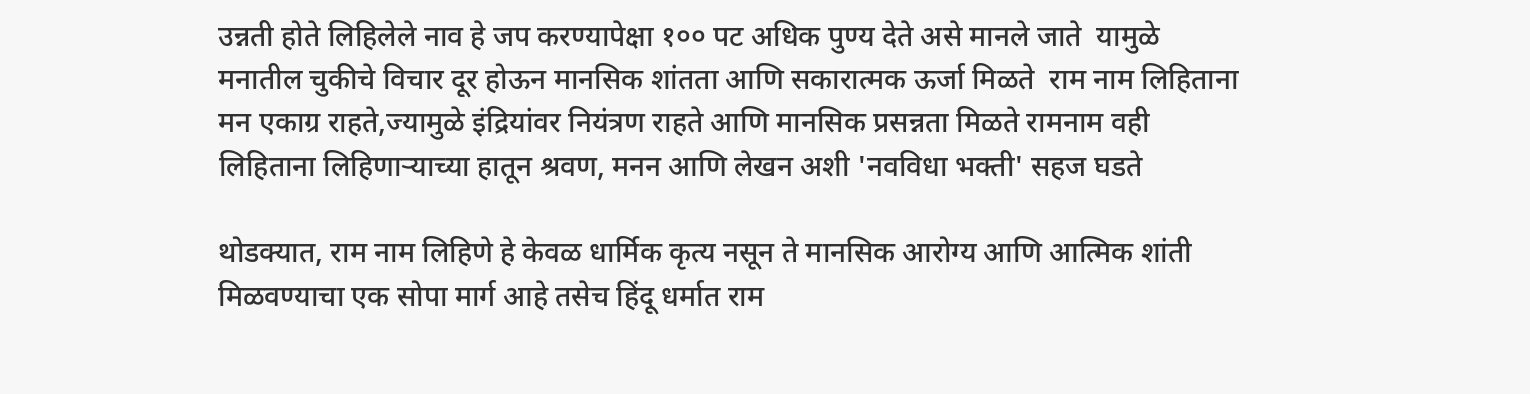उन्नती होते लिहिलेले नाव हे जप करण्यापेक्षा १०० पट अधिक पुण्य देते असे मानले जाते  यामुळे मनातील चुकीचे विचार दूर होऊन मानसिक शांतता आणि सकारात्मक ऊर्जा मिळते  राम नाम लिहिताना मन एकाग्र राहते,ज्यामुळे इंद्रियांवर नियंत्रण राहते आणि मानसिक प्रसन्नता मिळते रामनाम वही लिहिताना लिहिणाऱ्याच्या हातून श्रवण, मनन आणि लेखन अशी 'नवविधा भक्ती' सहज घडते

थोडक्यात, राम नाम लिहिणे हे केवळ धार्मिक कृत्य नसून ते मानसिक आरोग्य आणि आत्मिक शांती मिळवण्याचा एक सोपा मार्ग आहे तसेच हिंदू धर्मात राम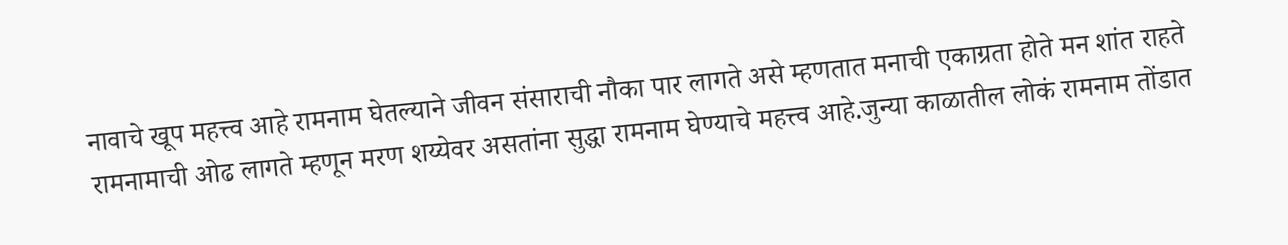नावाचे खूप महत्त्व आहे रामनाम घेतल्याने जीवन संसाराची नौका पार लागते असे म्हणतात मनाची एकाग्रता होते मन शांत राहते रामनामाची ओढ लागते म्हणून मरण शय्येवर असतांना सुद्धा रामनाम घेण्याचे महत्त्व आहे.जुन्या काळातील लोकं रामनाम तोंडात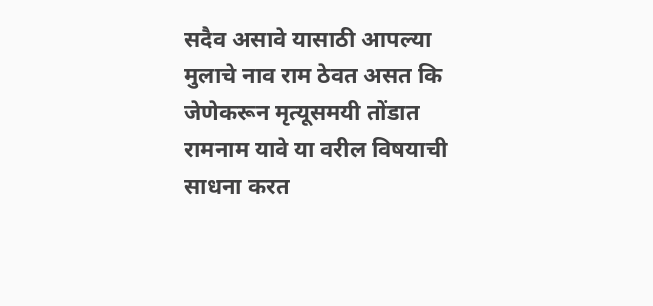सदैव असावे यासाठी आपल्या मुलाचे नाव राम ठेवत असत कि जेणेकरून मृत्यूसमयी तोंडात रामनाम यावे या वरील विषयाची साधना करत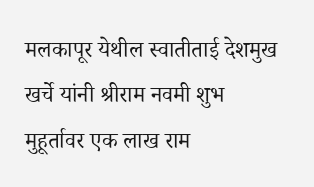मलकापूर येथील स्वातीताई देशमुख खर्चे यांनी श्रीराम नवमी शुभ मुहूर्तावर एक लाख राम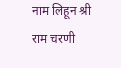नाम लिहून श्री राम चरणी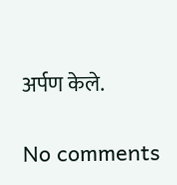अर्पण केले.

No comments